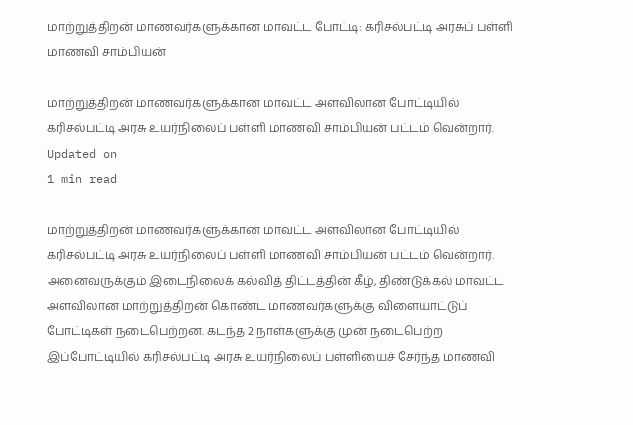மாற்றுத்திறன் மாணவர்களுக்கான மாவட்ட போட்டி: கரிசல்பட்டி அரசுப் பள்ளி மாணவி சாம்பியன்

மாற்றுத்திறன் மாணவர்களுக்கான மாவட்ட அளவிலான போட்டியில் கரிசல்பட்டி அரசு உயர்நிலைப் பள்ளி மாணவி சாம்பியன் பட்டம் வென்றார்.
Updated on
1 min read

மாற்றுத்திறன் மாணவர்களுக்கான மாவட்ட அளவிலான போட்டியில் கரிசல்பட்டி அரசு உயர்நிலைப் பள்ளி மாணவி சாம்பியன் பட்டம் வென்றார்.
அனைவருக்கும் இடைநிலைக் கல்வித் திட்டத்தின் கீழ், திண்டுக்கல் மாவட்ட அளவிலான மாற்றுத்திறன் கொண்ட மாணவர்களுக்கு விளையாட்டுப் போட்டிகள் நடைபெற்றன. கடந்த 2 நாள்களுக்கு முன் நடைபெற்ற இப்போட்டியில் கரிசல்பட்டி அரசு உயர்நிலைப் பள்ளியைச் சேர்ந்த மாணவி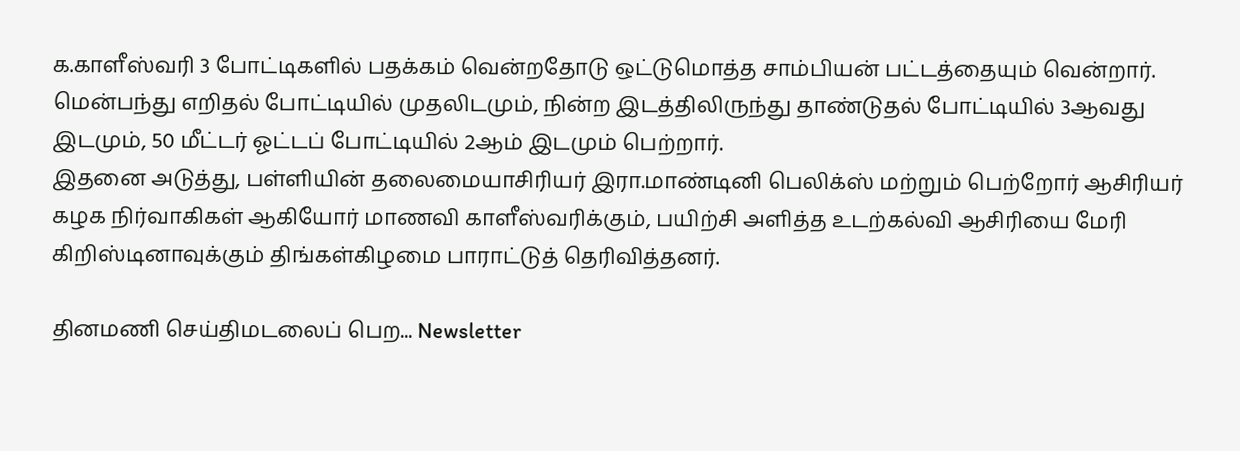க.காளீஸ்வரி 3 போட்டிகளில் பதக்கம் வென்றதோடு ஒட்டுமொத்த சாம்பியன் பட்டத்தையும் வென்றார்.
மென்பந்து எறிதல் போட்டியில் முதலிடமும், நின்ற இடத்திலிருந்து தாண்டுதல் போட்டியில் 3ஆவது இடமும், 50 மீட்டர் ஓட்டப் போட்டியில் 2ஆம் இடமும் பெற்றார்.
இதனை அடுத்து, பள்ளியின் தலைமையாசிரியர் இரா.மாண்டினி பெலிக்ஸ் மற்றும் பெற்றோர் ஆசிரியர் கழக நிர்வாகிகள் ஆகியோர் மாணவி காளீஸ்வரிக்கும், பயிற்சி அளித்த உடற்கல்வி ஆசிரியை மேரி கிறிஸ்டினாவுக்கும் திங்கள்கிழமை பாராட்டுத் தெரிவித்தனர்.

தினமணி செய்திமடலைப் பெற... Newsletter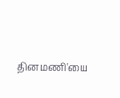தினமணி'யை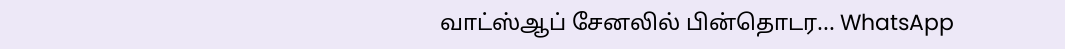வாட்ஸ்ஆப் சேனலில் பின்தொடர... WhatsApp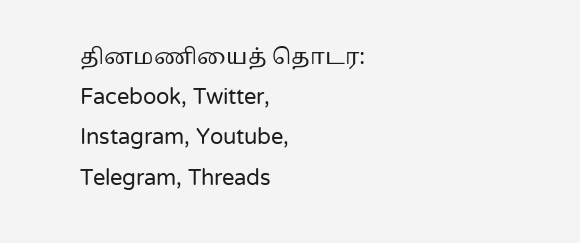தினமணியைத் தொடர: Facebook, Twitter, Instagram, Youtube, Telegram, Threads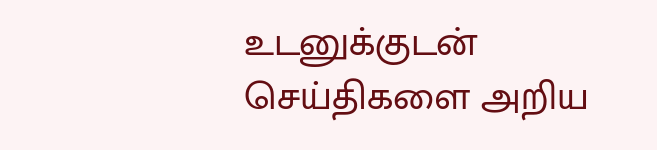உடனுக்குடன் செய்திகளை அறிய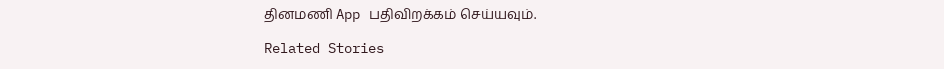தினமணி App பதிவிறக்கம் செய்யவும்.

Related Stories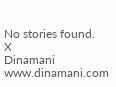No stories found.
X
Dinamani
www.dinamani.com